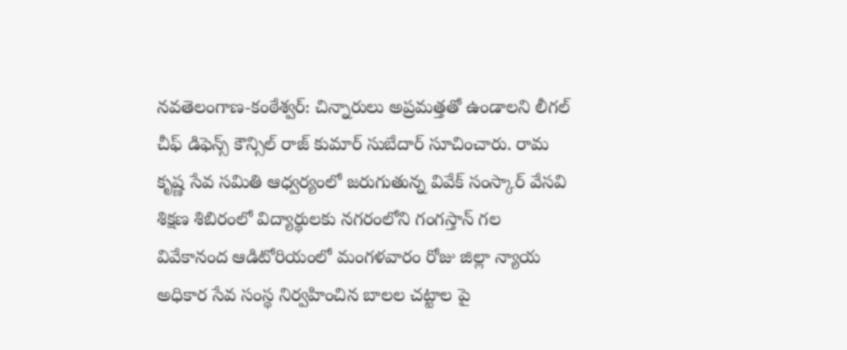నవతెలంగాణ-కంఠేశ్వర్: చిన్నారులు అప్రమత్తతో ఉండాలని లీగల్ చీఫ్ డిఫెన్స్ కౌన్సిల్ రాజ్ కుమార్ సుబేదార్ సూచించారు. రామ కృష్ణ సేవ సమితి ఆధ్వర్యంలో జరుగుతున్న వివేక్ సంస్కార్ వేసవి శిక్షణ శిబిరంలో విద్యార్థులకు నగరంలోని గంగస్తాన్ గల వివేకానంద ఆడిటోరియంలో మంగళవారం రోజు జిల్లా న్యాయ అధికార సేవ సంస్థ నిర్వహించిన బాలల చట్టాల పై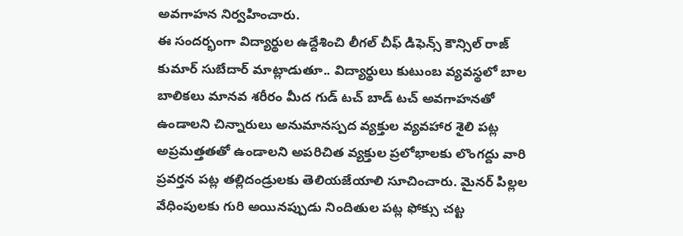అవగాహన నిర్వహించారు.
ఈ సందర్భంగా విద్యార్థుల ఉద్దేశించి లీగల్ చీఫ్ డిఫెన్స్ కౌన్సిల్ రాజ్ కుమార్ సుబేదార్ మాట్లాడుతూ.. విద్యార్థులు కుటుంబ వ్యవస్థలో బాల బాలికలు మానవ శరీరం మీద గుడ్ టచ్ బాడ్ టచ్ అవగాహనతో ఉండాలని చిన్నారులు అనుమానస్పద వ్యక్తుల వ్యవహార శైలి పట్ల అప్రమత్తతతో ఉండాలని అపరిచిత వ్యక్తుల ప్రలోభాలకు లొంగద్దు వారి ప్రవర్తన పట్ల తల్లిదండ్రులకు తెలియజేయాలి సూచించారు. మైనర్ పిల్లల వేధింపులకు గురి అయినప్పుడు నిందితుల పట్ల ఫోక్సు చట్ట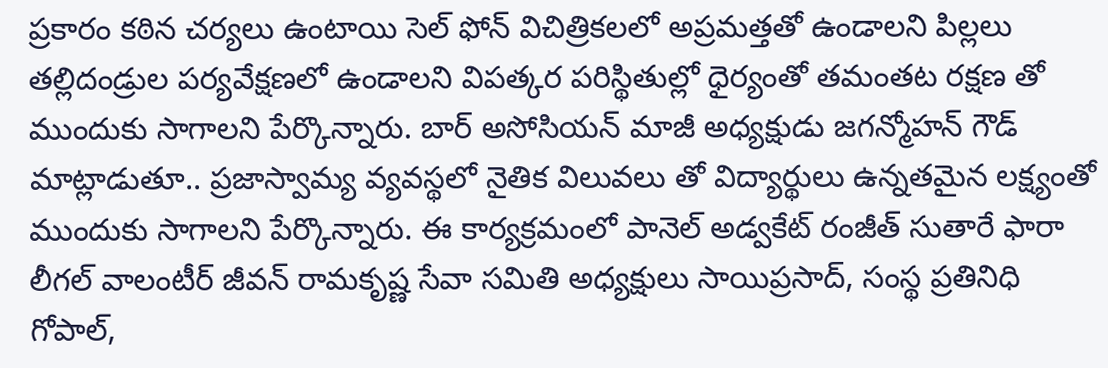ప్రకారం కఠిన చర్యలు ఉంటాయి సెల్ ఫోన్ విచిత్రికలలో అప్రమత్తతో ఉండాలని పిల్లలు తల్లిదండ్రుల పర్యవేక్షణలో ఉండాలని విపత్కర పరిస్థితుల్లో ధైర్యంతో తమంతట రక్షణ తో ముందుకు సాగాలని పేర్కొన్నారు. బార్ అసోసియన్ మాజీ అధ్యక్షుడు జగన్మోహన్ గౌడ్ మాట్లాడుతూ.. ప్రజాస్వామ్య వ్యవస్థలో నైతిక విలువలు తో విద్యార్థులు ఉన్నతమైన లక్ష్యంతో ముందుకు సాగాలని పేర్కొన్నారు. ఈ కార్యక్రమంలో పానెల్ అడ్వకేట్ రంజీత్ సుతారే ఫారా లీగల్ వాలంటీర్ జీవన్ రామకృష్ణ సేవా సమితి అధ్యక్షులు సాయిప్రసాద్, సంస్థ ప్రతినిధి గోపాల్,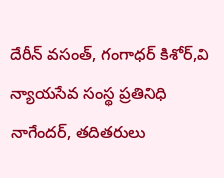దేరీన్ వసంత్, గంగాధర్ కిశోర్,వి న్యాయసేవ సంస్థ ప్రతినిధి నాగేందర్, తదితరులు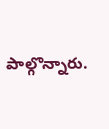పాల్గొన్నారు.